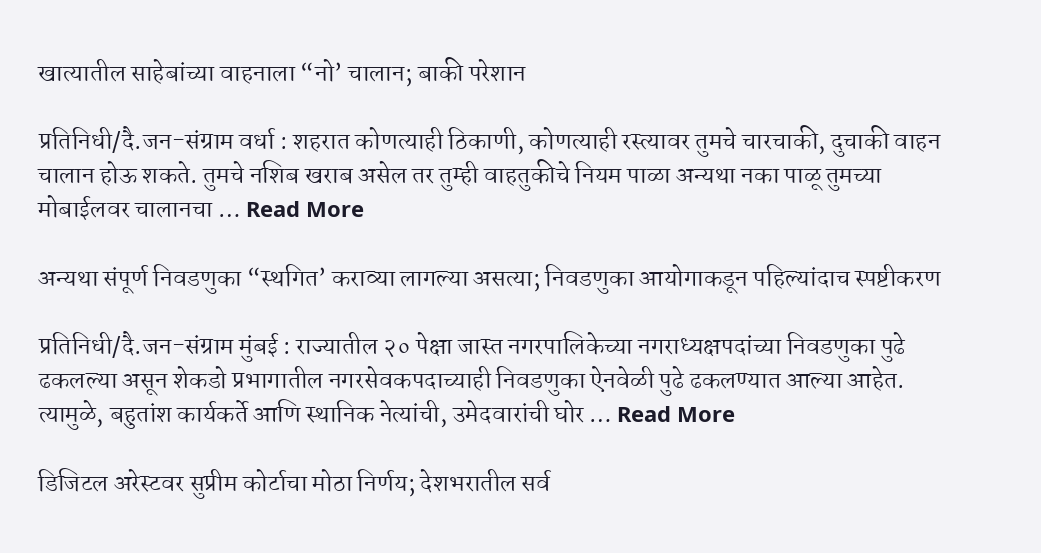खात्यातील साहेबांच्या वाहनाला “नो’ चालान; बाकी परेशान

प्रतिनिधी/दै.जन-संग्राम वर्धा : शहरात कोणत्याही ठिकाणी, कोणत्याही रस्त्यावर तुमचे चारचाकी, दुचाकी वाहन चालान होऊ शकते. तुमचे नशिब खराब असेल तर तुम्ही वाहतुकीचे नियम पाळा अन्यथा नका पाळू तुमच्या मोबाईलवर चालानचा … Read More

अन्यथा संपूर्ण निवडणुका “स्थगित’ कराव्या लागल्या असत्या; निवडणुका आयोगाकडून पहिल्यांदाच स्पष्टीकरण

प्रतिनिधी/दै.जन-संग्राम मुंबई : राज्यातील २० पेक्षा जास्त नगरपालिकेच्या नगराध्यक्षपदांच्या निवडणुका पुढे ढकलल्या असून शेकडो प्रभागातील नगरसेवकपदाच्याही निवडणुका ऐनवेळी पुढे ढकलण्यात आल्या आहेत. त्यामुळे, बहुतांश कार्यकर्ते आणि स्थानिक नेत्यांची, उमेदवारांची घोर … Read More

डिजिटल अरेस्टवर सुप्रीम कोर्टाचा मोठा निर्णय; देशभरातील सर्व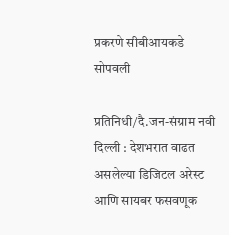प्रकरणे सीबीआयकडे सोपवली

प्रतिनिधी/दै.जन-संग्राम नवी दिल्ली : देशभरात वाढत असलेल्या डिजिटल अरेस्ट आणि सायबर फसवणूक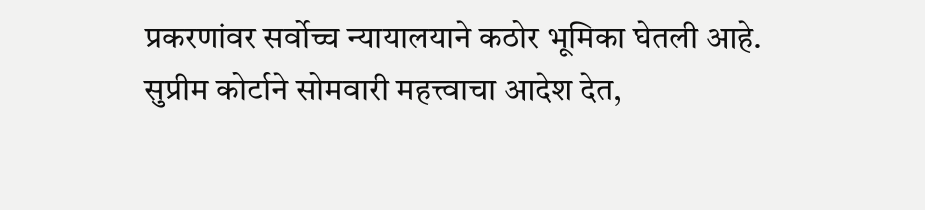प्रकरणांवर सर्वोच्च न्यायालयाने कठोर भूमिका घेतली आहे. सुप्रीम कोर्टाने सोमवारी महत्त्वाचा आदेश देत,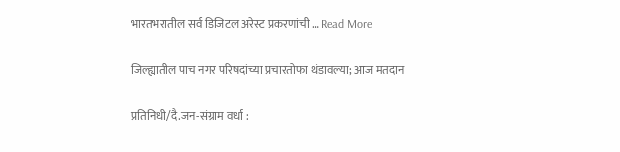भारतभरातील सर्व डिजिटल अरेस्ट प्रकरणांची … Read More

जिल्ह्यातील पाच नगर परिषदांच्या प्रचारतोफा थंडावल्या; आज मतदान

प्रतिनिधी/दै.जन-संग्राम वर्धा :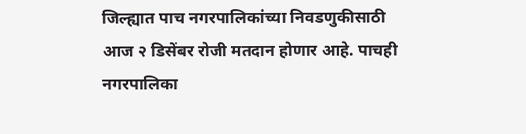जिल्ह्यात पाच नगरपालिकांच्या निवडणुकीसाठी आज २ डिसेंबर रोजी मतदान होणार आहे. पाचही नगरपालिका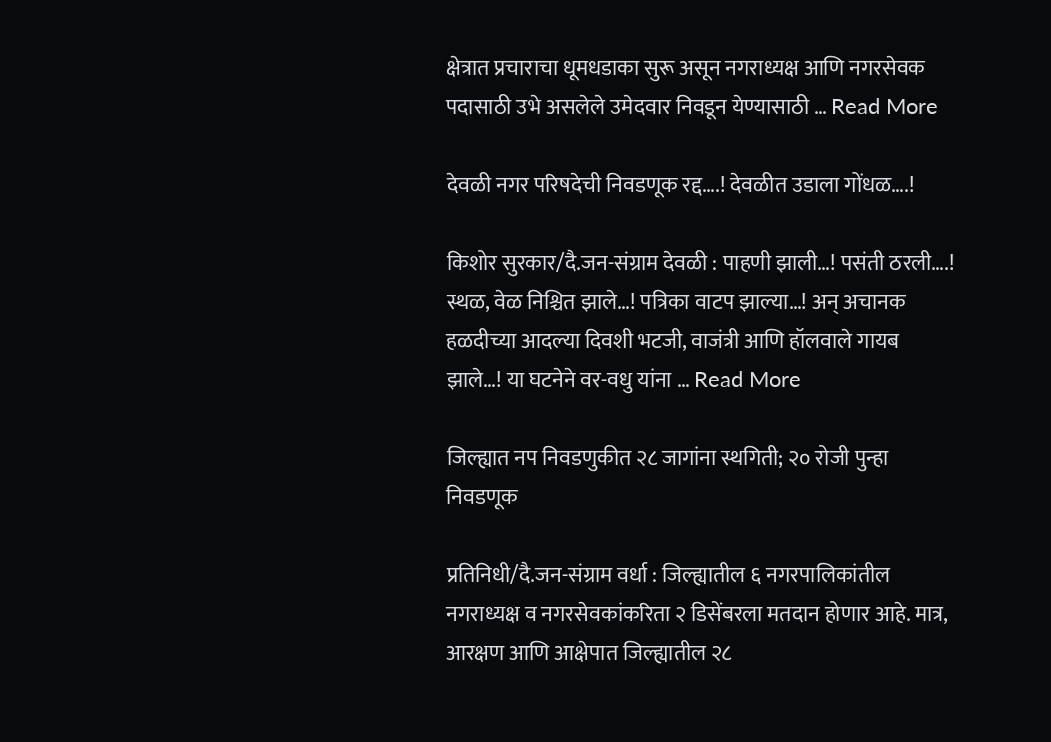क्षेत्रात प्रचाराचा धूमधडाका सुरू असून नगराध्यक्ष आणि नगरसेवक पदासाठी उभे असलेले उमेदवार निवडून येण्यासाठी … Read More

देवळी नगर परिषदेची निवडणूक रद्द….! देवळीत उडाला गोंधळ….!

किशोर सुरकार/दै.जन-संग्राम देवळी : पाहणी झाली…! पसंती ठरली….! स्थळ, वेळ निश्चित झाले…! पत्रिका वाटप झाल्या…! अन् अचानक हळदीच्या आदल्या दिवशी भटजी, वाजंत्री आणि हॉलवाले गायब झाले…! या घटनेने वर-वधु यांना … Read More

जिल्ह्यात नप निवडणुकीत २८ जागांना स्थगिती; २० रोजी पुन्हा निवडणूक

प्रतिनिधी/दै.जन-संग्राम वर्धा : जिल्ह्यातील ६ नगरपालिकांतील नगराध्यक्ष व नगरसेवकांकरिता २ डिसेंबरला मतदान होणार आहे. मात्र, आरक्षण आणि आक्षेपात जिल्ह्यातील २८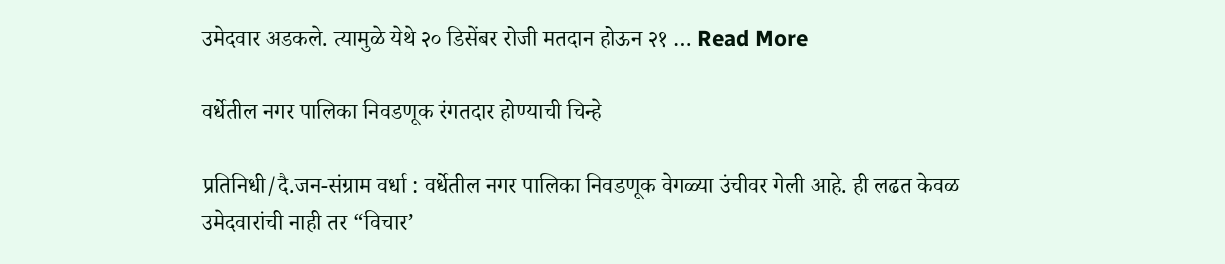उमेदवार अडकले. त्यामुळे येथे २० डिसेंबर रोजी मतदान होऊन २१ … Read More

वर्धेतील नगर पालिका निवडणूक रंगतदार होण्याची चिन्हे

प्रतिनिधी/दै.जन-संग्राम वर्धा : वर्धेतील नगर पालिका निवडणूक वेगळ्या उंचीवर गेली आहे. ही लढत केवळ उमेदवारांची नाही तर “विचार’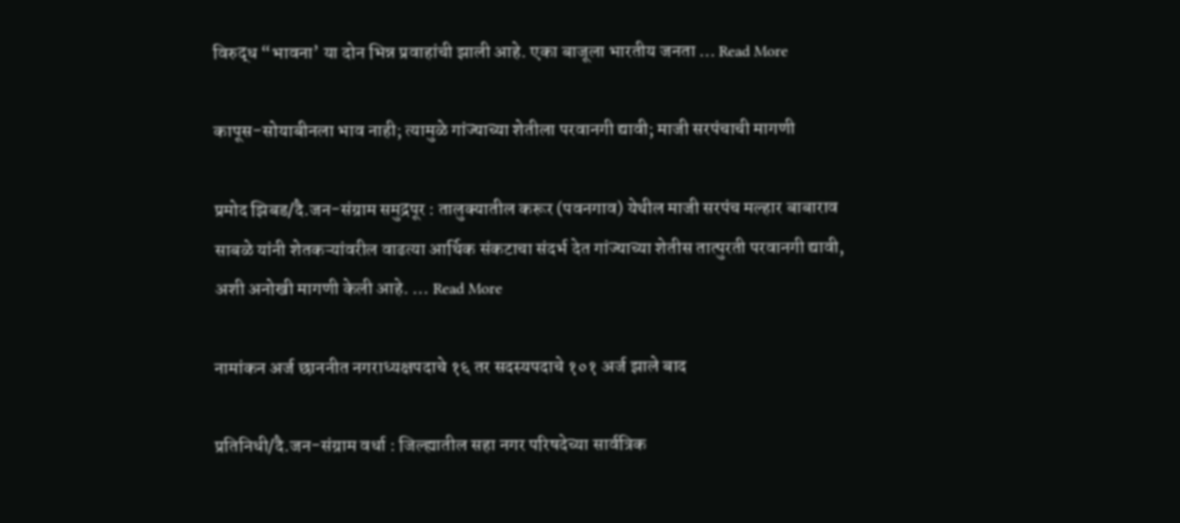विरुद्ध “भावना’ या दोन भिन्न प्रवाहांची झाली आहे. एका बाजूला भारतीय जनता … Read More

कापूस-सोयाबीनला भाव नाही; त्यामुळे गांज्याच्या शेतीला परवानगी द्यावी; माजी सरपंचाची मागणी

प्रमोद झिबड/दै.जन-संग्राम समुद्रपूर : तालुक्यातील करूर (पवनगाव) येथील माजी सरपंच मल्हार बाबाराव साबळे यांनी शेतकऱ्यांवरील वाढत्या आर्थिक संकटाचा संदर्भ देत गांज्याच्या शेतीस तात्पुरती परवानगी द्यावी, अशी अनोखी मागणी केली आहे. … Read More

नामांकन अर्ज छाननीत नगराध्यक्षपदाचे १६ तर सदस्यपदाचे १०१ अर्ज झाले बाद

प्रतिनिधी/दै.जन-संग्राम वर्धा : जिल्ह्यातील सहा नगर परिषदेच्या सार्वत्रिक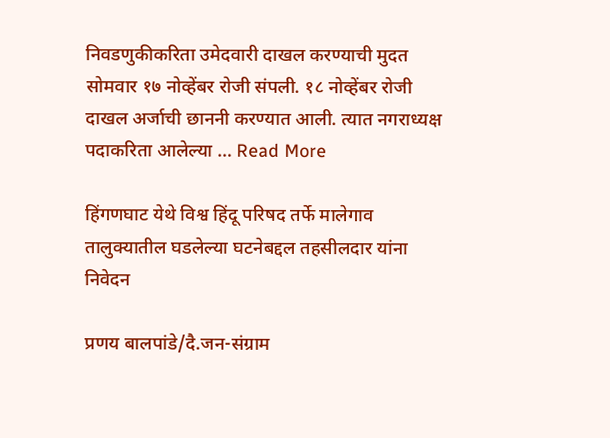निवडणुकीकरिता उमेदवारी दाखल करण्याची मुदत सोमवार १७ नोव्हेंबर रोजी संपली. १८ नोव्हेंबर रोजी दाखल अर्जाची छाननी करण्यात आली. त्यात नगराध्यक्ष पदाकरिता आलेल्या … Read More

हिंगणघाट येथे विश्व हिंदू परिषद तर्फे मालेगाव तालुक्यातील घडलेल्या घटनेबद्दल तहसीलदार यांना निवेदन

प्रणय बालपांडे/दै.जन-संग्राम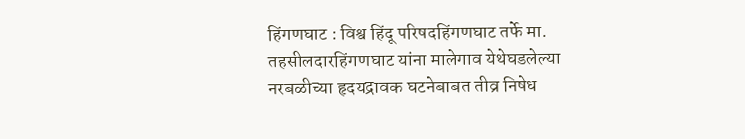हिंगणघाट : विश्व हिंदू परिषदहिंगणघाट तर्फे मा. तहसीलदारहिंगणघाट यांना मालेगाव येथेघडलेल्या नरबळीच्या हृदयद्रावक घटनेबाबत तीव्र निषेध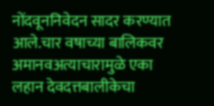नोंदवूननिवेदन सादर करण्यात आले.चार वषाच्या बालिकवर अमानवअत्याचारामुळे एका लहान देवदत्तबालीकेचा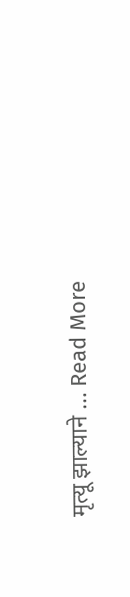मृत्यू झाल्याने … Read More